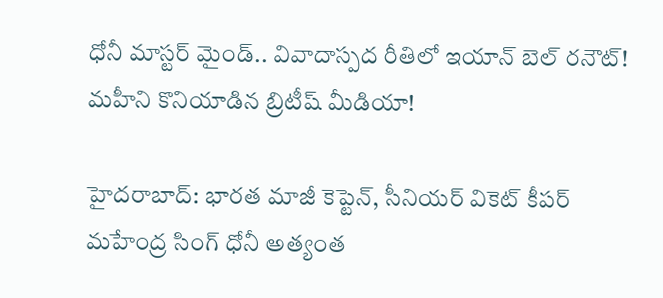ధోనీ మాస్టర్ మైండ్.. వివాదాస్పద రీతిలో ఇయాన్ బెల్ రనౌట్! మహీని కొనియాడిన బ్రిటీష్ మీడియా!

హైదరాబాద్: భారత మాజీ కెప్టెన్, సీనియర్ వికెట్ కీపర్ మహేంద్ర సింగ్ ధోనీ అత్యంత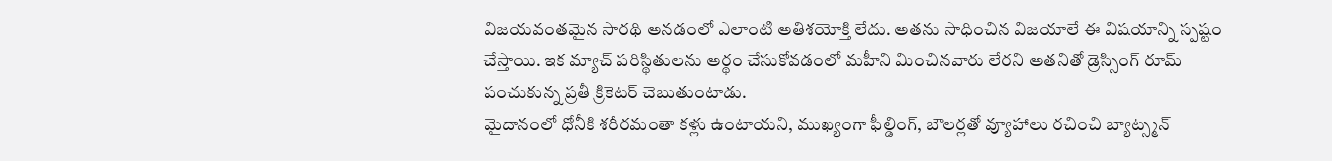విజయవంతమైన సారథి అనడంలో ఎలాంటి అతిశయోక్తి లేదు. అతను సాధించిన విజయాలే ఈ విషయాన్ని స్పష్టం చేస్తాయి. ఇక మ్యాచ్ పరిస్థితులను అర్థం చేసుకోవడంలో మహీని మించినవారు లేరని అతనితో డ్రెస్సింగ్ రూమ్ పంచుకున్న ప్రతీ క్రికెటర్ చెబుతుంటాడు.
మైదానంలో ధోనీకి శరీరమంతా కళ్లు ఉంటాయని, ముఖ్యంగా ఫీల్డింగ్, బౌలర్లతో వ్యూహాలు రచించి బ్యాట్స్మన్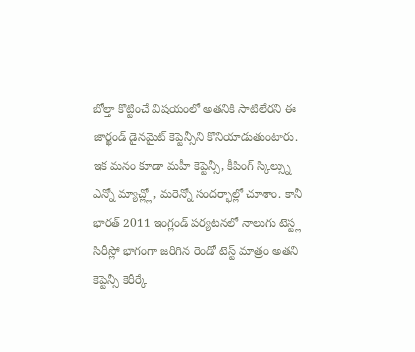బోల్తా కొట్టించే విషయంలో అతనికి సాటిలేరని ఈ జార్ఖండ్ డైనమైట్ కెప్టెన్సీని కొనియాడుతుంటారు. ఇక మనం కూడా మహీ కెప్టెన్సీ, కీపింగ్ స్కిల్స్ను ఎన్నో మ్యాచ్ల్లో, మరెన్నో సందర్భాల్లో చూశాం. కానీ భారత్ 2011 ఇంగ్లండ్ పర్యటనలో నాలుగు టెస్ట్ల సిరీస్లో భాగంగా జరిగిన రెండో టెస్ట్ మాత్రం అతని కెప్టెన్సీ కెరీర్కే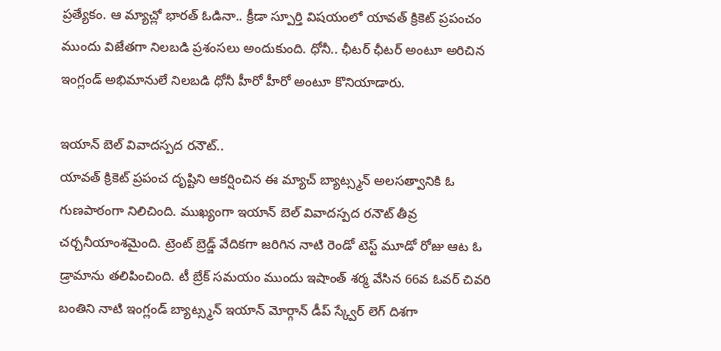ప్రత్యేకం. ఆ మ్యాచ్లో భారత్ ఓడినా.. క్రీడా స్పూర్తి విషయంలో యావత్ క్రికెట్ ప్రపంచం ముందు విజేతగా నిలబడి ప్రశంసలు అందుకుంది. ధోనీ.. ఛీటర్ ఛీటర్ అంటూ అరిచిన ఇంగ్లండ్ అభిమానులే నిలబడి ధోనీ హీరో హీరో అంటూ కొనియాడారు.

ఇయాన్ బెల్ వివాదస్పద రనౌట్..
యావత్ క్రికెట్ ప్రపంచ దృష్టిని ఆకర్షించిన ఈ మ్యాచ్ బ్యాట్స్మన్ అలసత్వానికి ఓ గుణపాఠంగా నిలిచింది. ముఖ్యంగా ఇయాన్ బెల్ వివాదస్పద రనౌట్ తీవ్ర చర్చనీయాంశమైంది. ట్రెంట్ బ్రెడ్జ్ వేదికగా జరిగిన నాటి రెండో టెస్ట్ మూడో రోజు ఆట ఓ డ్రామాను తలిపించింది. టీ బ్రేక్ సమయం ముందు ఇషాంత్ శర్మ వేసిన 66వ ఓవర్ చివరి బంతిని నాటి ఇంగ్లండ్ బ్యాట్స్మన్ ఇయాన్ మోర్గాన్ డీప్ స్క్వేర్ లెగ్ దిశగా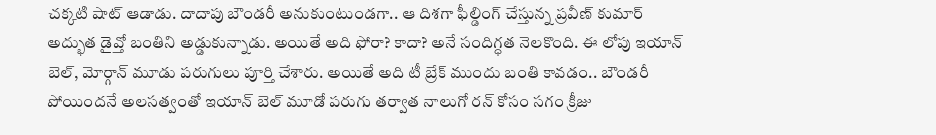చక్కటి షాట్ ఆడాడు. దాదాపు బౌండరీ అనుకుంటుండగా.. ఆ దిశగా ఫీల్డింగ్ చేస్తున్న ప్రవీణ్ కుమార్ అద్భుత డైవ్తో బంతిని అడ్డుకున్నాడు. అయితే అది ఫోరా? కాదా? అనే సందిగ్ధత నెలకొంది. ఈ లోపు ఇయాన్ బెల్, మోర్గాన్ మూడు పరుగులు పూర్తి చేశారు. అయితే అది టీ బ్రేక్ ముందు బంతి కావడం.. బౌండరీ పోయిందనే అలసత్వంతో ఇయాన్ బెల్ మూడో పరుగు తర్వాత నాలుగో రన్ కోసం సగం క్రీజు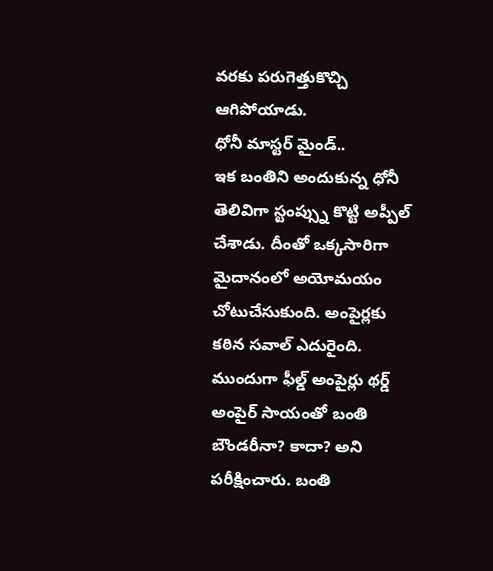వరకు పరుగెత్తుకొచ్చి ఆగిపోయాడు.
ధోనీ మాస్టర్ మైండ్..
ఇక బంతిని అందుకున్న ధోనీ తెలివిగా స్టంప్స్ను కొట్టి అప్పీల్ చేశాడు. దీంతో ఒక్కసారిగా మైదానంలో అయోమయం చోటుచేసుకుంది. అంపైర్లకు కఠిన సవాల్ ఎదురైంది. ముందుగా ఫీల్డ్ అంపైర్లు థర్డ్ అంపైర్ సాయంతో బంతి బౌండరీనా? కాదా? అని పరీక్షించారు. బంతి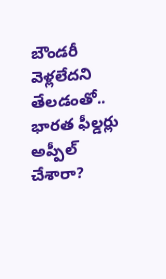బౌండరీ వెళ్లలేదని తేలడంతో.. భారత ఫీల్డర్లు అప్పీల్ చేశారా?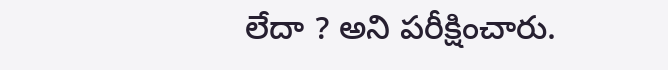లేదా ? అని పరీక్షించారు.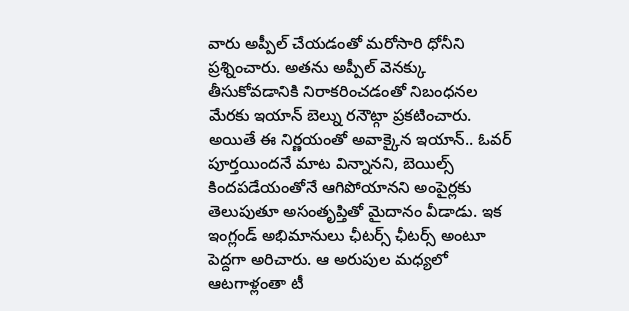వారు అప్పీల్ చేయడంతో మరోసారి ధోనీని ప్రశ్నించారు. అతను అప్పీల్ వెనక్కు తీసుకోవడానికి నిరాకరించడంతో నిబంధనల మేరకు ఇయాన్ బెల్ను రనౌట్గా ప్రకటించారు. అయితే ఈ నిర్ణయంతో అవాక్కైన ఇయాన్.. ఓవర్ పూర్తయిందనే మాట విన్నానని, బెయిల్స్ కిందపడేయంతోనే ఆగిపోయానని అంపైర్లకు తెలుపుతూ అసంతృప్తితో మైదానం వీడాడు. ఇక ఇంగ్లండ్ అభిమానులు ఛీటర్స్ ఛీటర్స్ అంటూ పెద్దగా అరిచారు. ఆ అరుపుల మధ్యలో ఆటగాళ్లంతా టీ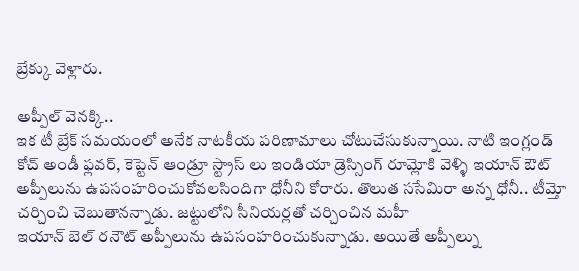బ్రేక్కు వెళ్లారు.

అప్పీల్ వెనక్కి..
ఇక టీ బ్రేక్ సమయంలో అనేక నాటకీయ పరిణామాలు చోటుచేసుకున్నాయి. నాటి ఇంగ్లండ్ కోచ్ అండీ ఫ్లవర్, కెప్టెన్ ఆండ్రూ స్ట్రాస్ లు ఇండియా డ్రెస్సింగ్ రూమ్లోకి వెళ్ళి ఇయాన్ ఔట్ అప్పీలును ఉపసంహరించుకోవలసిందిగా ధోనీని కోరారు. తొలుత ససేమిరా అన్న ధోనీ.. టీమ్తో చర్చించి చెబుతానన్నాడు. జట్టులోని సీనియర్లతో చర్చించిన మహీ
ఇయాన్ బెల్ రనౌట్ అప్పీలును ఉపసంహరించుకున్నాడు. అయితే అప్పీల్ను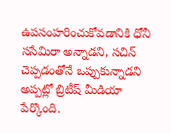ఉపసంహరించుకోవడానికి ధోనీ ససేమిరా అన్నాడని, సచిన్ చెప్పడంతోనే ఒప్పుకున్నాడని అప్పట్లో బ్రిటీష్ మీడియా పేర్కొంది.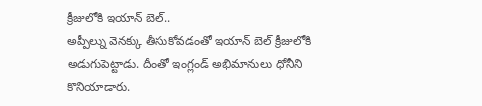క్రీజులోకి ఇయాన్ బెల్..
అప్పీల్ను వెనక్కు తీసుకోవడంతో ఇయాన్ బెల్ క్రీజులోకి అడుగుపెట్టాడు. దీంతో ఇంగ్లండ్ అభిమానులు ధోనీని కొనియాడారు.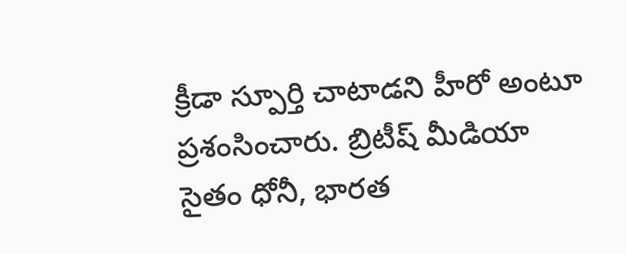క్రీడా స్పూర్తి చాటాడని హీరో అంటూ ప్రశంసించారు. బ్రిటీష్ మీడియా సైతం ధోనీ, భారత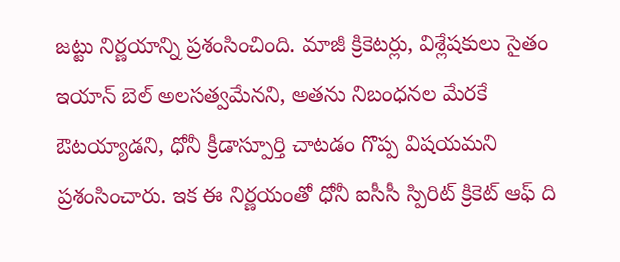జట్టు నిర్ణయాన్ని ప్రశంసించింది. మాజీ క్రికెటర్లు, విశ్లేషకులు సైతం ఇయాన్ బెల్ అలసత్వమేనని, అతను నిబంధనల మేరకే ఔటయ్యాడని, ధోనీ క్రీడాస్పూర్తి చాటడం గొప్ప విషయమని ప్రశంసించారు. ఇక ఈ నిర్ణయంతో ధోనీ ఐసీసీ స్పిరిట్ క్రికెట్ ఆఫ్ ది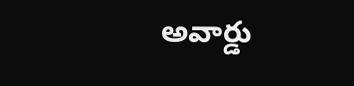అవార్డు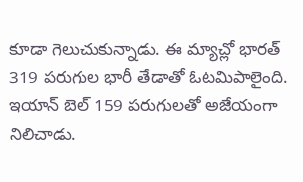కూడా గెలుచుకున్నాడు. ఈ మ్యాచ్లో భారత్ 319 పరుగుల భారీ తేడాతో ఓటమిపాలైంది. ఇయాన్ బెల్ 159 పరుగులతో అజేయంగా నిలిచాడు.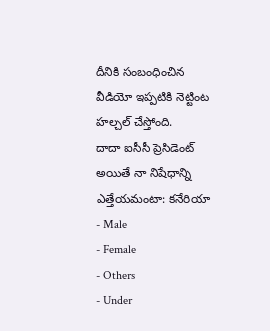దీనికి సంబంధించిన వీడియో ఇప్పటికి నెట్టింట హల్చల్ చేస్తోంది.
దాదా ఐసీసీ ప్రెసిడెంట్ అయితే నా నిషేధాన్ని ఎత్తేయమంటా: కనేరియా
- Male
- Female
- Others
- Under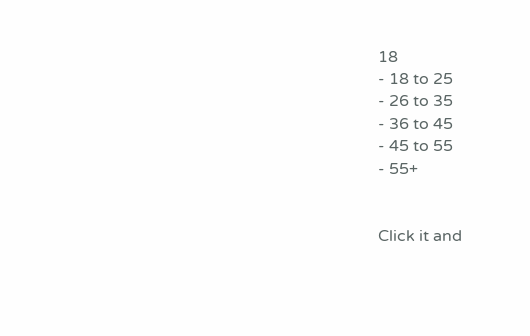18
- 18 to 25
- 26 to 35
- 36 to 45
- 45 to 55
- 55+


Click it and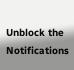Unblock the Notifications